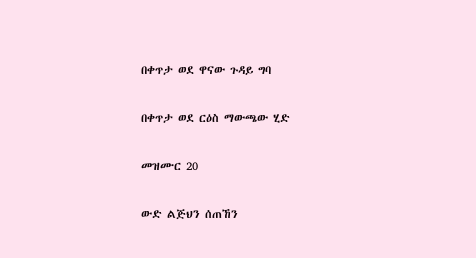በቀጥታ ወደ ዋናው ጉዳይ ግባ

በቀጥታ ወደ ርዕስ ማውጫው ሂድ

መዝሙር 20

ውድ ልጅህን ሰጠኸን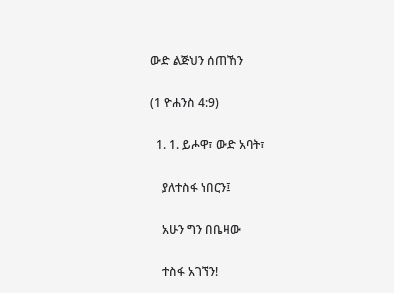ውድ ልጅህን ሰጠኸን

(1 ዮሐንስ 4:9)

  1. 1. ይሖዋ፣ ውድ አባት፣

    ያለተስፋ ነበርን፤

    አሁን ግን በቤዛው

    ተስፋ አገኘን!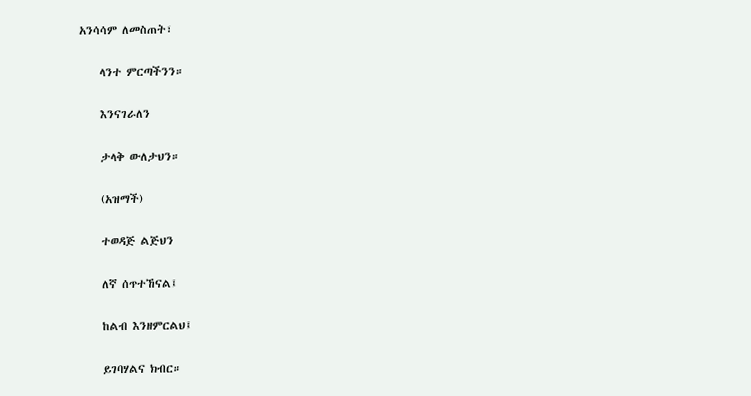አንሳሳም ለመስጠት፣

    ላንተ ምርጣችንን።

    እንናገራለን

    ታላቅ ውለታህን።

    (አዝማች)

    ተወዳጅ ልጅህን

    ለኛ ሰጥተኸናል፤

    ከልብ እንዘምርልህ፤

    ይገባሃልና ክብር።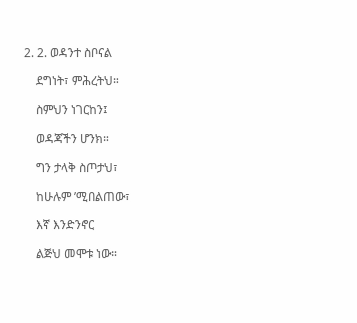2. 2. ወዳንተ ስቦናል

    ደግነት፣ ምሕረትህ።

    ስምህን ነገርከን፤

    ወዳጃችን ሆንክ።

    ግን ታላቅ ስጦታህ፣

    ከሁሉም ’ሚበልጠው፣

    እኛ እንድንኖር

    ልጅህ መሞቱ ነው።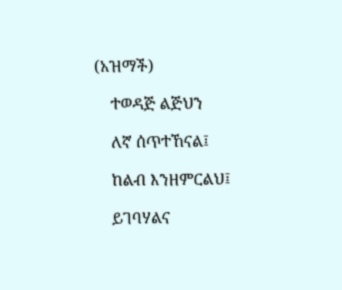(አዝማች)

    ተወዳጅ ልጅህን

    ለኛ ሰጥተኸናል፤

    ከልብ እንዘምርልህ፤

    ይገባሃልና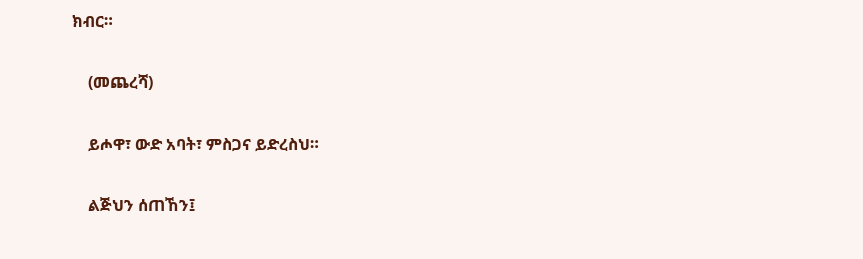ክብር።

    (መጨረሻ)

    ይሖዋ፣ ውድ አባት፣ ምስጋና ይድረስህ።

    ልጅህን ሰጠኸን፤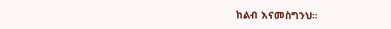ከልብ እናመስግንህ።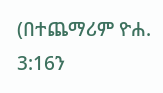(በተጨማሪም ዮሐ. 3:16ን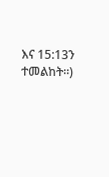እና 15:13ን ተመልከት።)